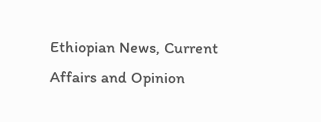Ethiopian News, Current Affairs and Opinion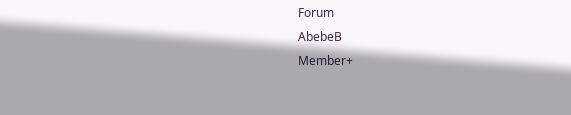Forum
AbebeB
Member+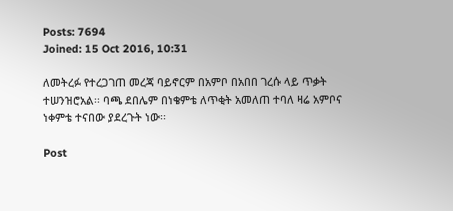Posts: 7694
Joined: 15 Oct 2016, 10:31

ለመትረፉ የተረጋገጠ መረጃ ባይኖርም በአምቦ በአበበ ገረሱ ላይ ጥቃት ተሠንዝሮአል፡፡ ባጫ ደበሌም በነቄምቴ ለጥቂት አመለጠ ተባለ ዛሬ አምቦና ነቀምቴ ተናበው ያደረጉት ነው፡፡

Post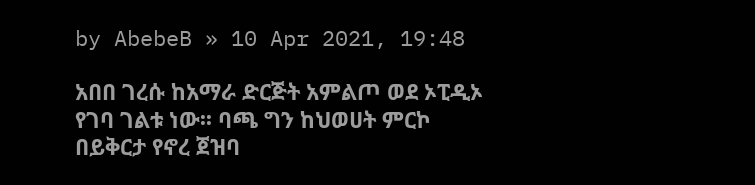by AbebeB » 10 Apr 2021, 19:48

አበበ ገረሱ ከአማራ ድርጅት አምልጦ ወደ ኦፒዲኦ የገባ ገልቱ ነው፡፡ ባጫ ግን ከህወሀት ምርኮ በይቅርታ የኖረ ጀዝባ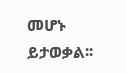መሆኑ ይታወቃል፡፡